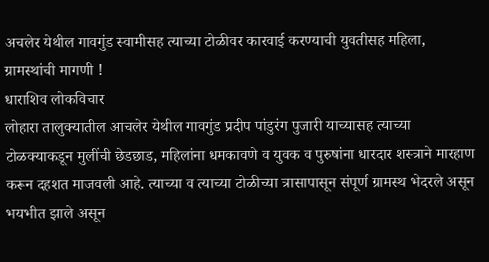अचलेर येथील गावगुंड स्वामीसह त्याच्या टोळीवर कारवाई करण्याची युवतीसह महिला, ग्रामस्थांची मागणी !
धाराशिव लोकविचार
लोहारा तालुक्यातील आचलेर येथील गावगुंड प्रदीप पांडुरंग पुजारी याच्यासह त्याच्या टोळक्याकडून मुलींची छेडछाड, महिलांना धमकावणे व युवक व पुरुषांना धारदार शस्त्राने मारहाण करून दहशत माजवली आहे. त्याच्या व त्याच्या टोळीच्या त्रासापासून संपूर्ण ग्रामस्थ भेदरले असून भयभीत झाले असून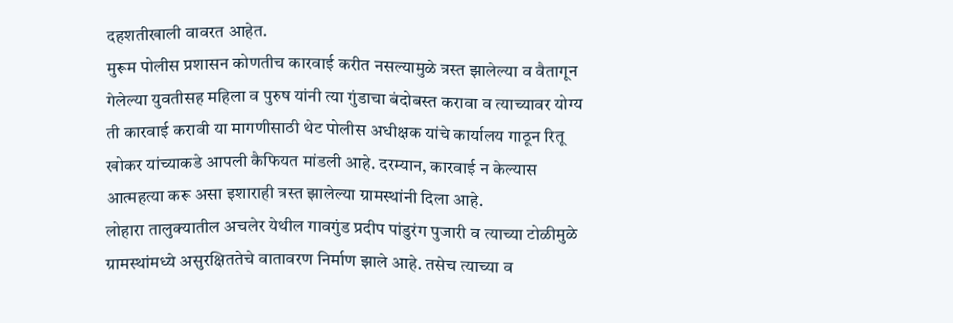दहशतीखाली वावरत आहेत.
मुरूम पोलीस प्रशासन कोणतीच कारवाई करीत नसल्यामुळे त्रस्त झालेल्या व वैतागून गेलेल्या युवतीसह महिला व पुरुष यांनी त्या गुंडाचा बंदोबस्त करावा व त्याच्यावर योग्य ती कारवाई करावी या मागणीसाठी थेट पोलीस अधीक्षक यांचे कार्यालय गाठून रितू खोकर यांच्याकडे आपली कैफियत मांडली आहे. दरम्यान, कारवाई न केल्यास आत्महत्या करू असा इशाराही त्रस्त झालेल्या ग्रामस्थांनी दिला आहे.
लोहारा तालुक्यातील अचलेर येथील गावगुंड प्रदीप पांडुरंग पुजारी व त्याच्या टोळीमुळे ग्रामस्थांमध्ये असुरक्षिततेचे वातावरण निर्माण झाले आहे. तसेच त्याच्या व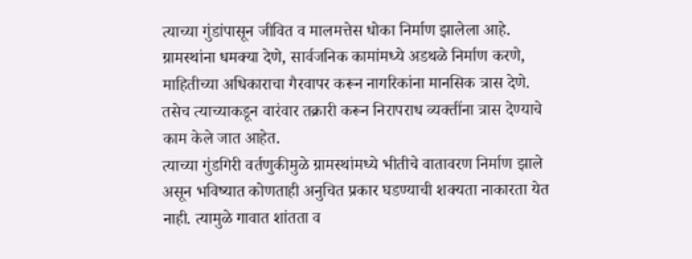त्याच्या गुंडांपासून जीवित व मालमत्तेस धोका निर्माण झालेला आहे. ग्रामस्थांना धमक्या देणे, सार्वजनिक कामांमध्ये अडथळे निर्माण करणे, माहितीच्या अधिकाराचा गैरवापर करून नागरिकांना मानसिक त्रास देणे. तसेच त्याच्याकडून वारंवार तक्रारी करून निरापराध व्यक्तींना त्रास देण्याचे काम केले जात आहेत.
त्याच्या गुंडगिरी वर्तणुकीमुळे ग्रामस्थांमध्ये भीतीचे वातावरण निर्माण झाले असून भविष्यात कोणताही अनुचित प्रकार घडण्याची शक्यता नाकारता येत नाही. त्यामुळे गावात शांतता व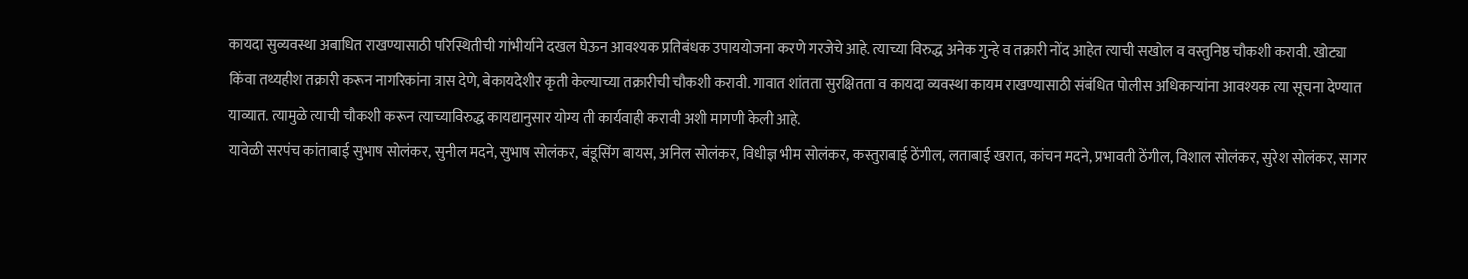कायदा सुव्यवस्था अबाधित राखण्यासाठी परिस्थितीची गांभीर्याने दखल घेऊन आवश्यक प्रतिबंधक उपाययोजना करणे गरजेचे आहे. त्याच्या विरुद्ध अनेक गुन्हे व तक्रारी नोंद आहेत त्याची सखोल व वस्तुनिष्ठ चौकशी करावी. खोट्या किंवा तथ्यहीश तक्रारी करून नागरिकांना त्रास देणे, बेकायदेशीर कृती केल्याच्या तक्रारीची चौकशी करावी. गावात शांतता सुरक्षितता व कायदा व्यवस्था कायम राखण्यासाठी संबंधित पोलीस अधिकाऱ्यांना आवश्यक त्या सूचना देण्यात याव्यात. त्यामुळे त्याची चौकशी करून त्याच्याविरुद्ध कायद्यानुसार योग्य ती कार्यवाही करावी अशी मागणी केली आहे.
यावेळी सरपंच कांताबाई सुभाष सोलंकर, सुनील मदने, सुभाष सोलंकर, बंडूसिंग बायस, अनिल सोलंकर, विधीज्ञ भीम सोलंकर, कस्तुराबाई ठेंगील, लताबाई खरात, कांचन मदने, प्रभावती ठेंगील, विशाल सोलंकर, सुरेश सोलंकर, सागर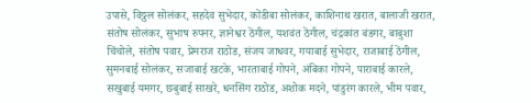उपासे, विठ्ठल सोलंकर, सहदेव सुभेदार, कोंडीबा सोलंकर, काशिनाथ खरात, बालाजी खरात, संतोष सोलंकर, सुभाष रुपनर, ज्ञानेश्वर ठेंगील, यशवंत ठेंगील, चंद्रकांत बंडगर, बाबुशा चिंचोले, संतोष पवार, प्रेमराज राठोड, संजय जाधवर, गयाबाई सुभेदार, राजाबाई ठेंगील, सुमनबाई सोलंकर, सजाबाई खटके, भारताबाई गोपने, अंबिका गोपने, पाराबाई कारले, सखुबाई यमगर, छबुबाई साखरे, धनसिंग राठोड, अशोक मदने, पांडुरंग कारले, भीम पवार,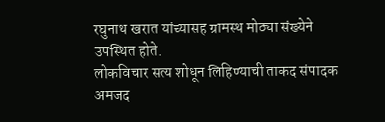रघुनाथ खरात यांच्यासह ग्रामस्थ मोठ्या संख्येने उपस्थित होते.
लोकविचार सत्य शोधून लिहिण्याची ताकद संपादक अमजद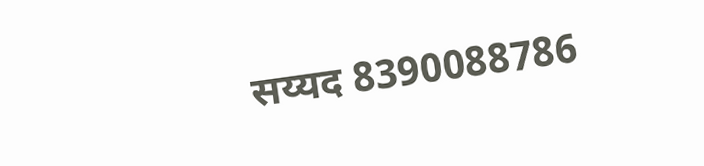सय्यद 8390088786